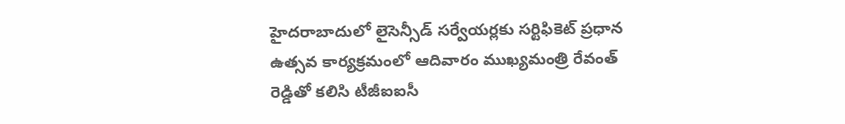హైదరాబాదులో లైసెన్సీడ్ సర్వేయర్లకు సర్టిఫికెట్ ప్రధాన ఉత్సవ కార్యక్రమంలో ఆదివారం ముఖ్యమంత్రి రేవంత్ రెడ్డితో కలిసి టీజీఐఐసీ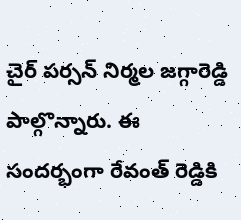చైర్ పర్సన్ నిర్మల జగ్గారెడ్డి పాల్గొన్నారు. ఈ సందర్భంగా రేవంత్ రెడ్డికి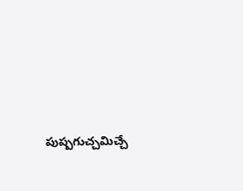పుష్పగుచ్చమిచ్చే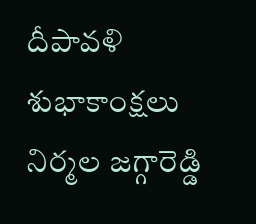దీపావళి శుభాకాంక్షలు నిర్మల జగ్గారెడ్డి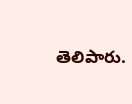తెలిపారు.